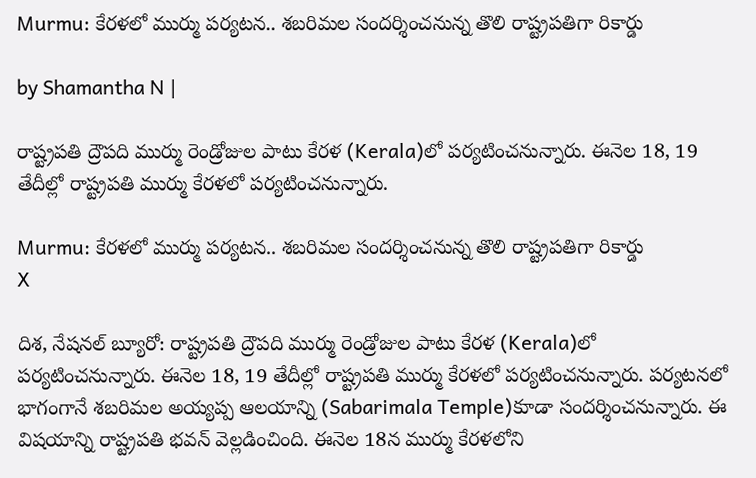Murmu: కేరళలో ముర్ము పర్యటన.. శబరిమల సందర్శించనున్న తొలి రాష్ట్రపతిగా రికార్డు

by Shamantha N |

రాష్ట్రప‌తి ద్రౌపది ముర్ము రెండ్రోజుల పాటు కేరళ (Kerala)లో పర్యటించ‌నున్నారు. ఈనెల 18, 19 తేదీల్లో రాష్ట్రపతి ముర్ము కేరళలో పర్యటించనున్నారు.

Murmu: కేరళలో ముర్ము పర్యటన.. శబరిమల సందర్శించనున్న తొలి రాష్ట్రపతిగా రికార్డు
X

దిశ, నేషనల్ బ్యూరో: రాష్ట్రప‌తి ద్రౌపది ముర్ము రెండ్రోజుల పాటు కేరళ (Kerala)లో పర్యటించ‌నున్నారు. ఈనెల 18, 19 తేదీల్లో రాష్ట్రపతి ముర్ము కేరళలో పర్యటించనున్నారు. పర్యటనలో భాగంగానే శబరిమల అయ్యప్ప ఆలయాన్ని (Sabarimala Temple)కూడా సందర్శించనున్నారు. ఈ విషయాన్ని రాష్ట్రపతి భవన్ వెల్లడించింది. ఈనెల 18న ముర్ము కేరళలోని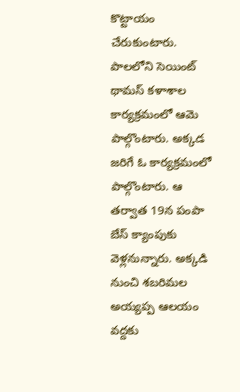కొట్టాయం చేరుకుంటారు. పాలలోని సెయింట్ థామస్ కళాశాల కార్యక్రమంలో ఆమె పాల్గొంటారు. అక్కడ జరిగే ఓ కార్యక్రమంలో పాల్గొంటారు. ఆ తర్వాత 19న పంపా బేస్ క్యాంపుకు వెళ్లనున్నారు. అక్కడి నుంచి శబరిమల అయ్యప్ప ఆలయం వద్దకు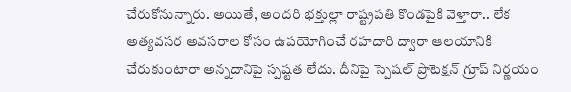చేరుకోనున్నారు. అయితే, అందరి భక్తుల్లా రాష్ట్రపతి కొండపైకి వెళ్తారా.. లేక అత్యవసర అవసరాల కోసం ఉపయోగించే రహదారి ద్వారా ఆలయానికి చేరుకుంటారా అన్నదానిపై స్పష్టత లేదు. దీనిపై స్పెషల్ ప్రొటెక్షన్ గ్రూప్ నిర్ణయం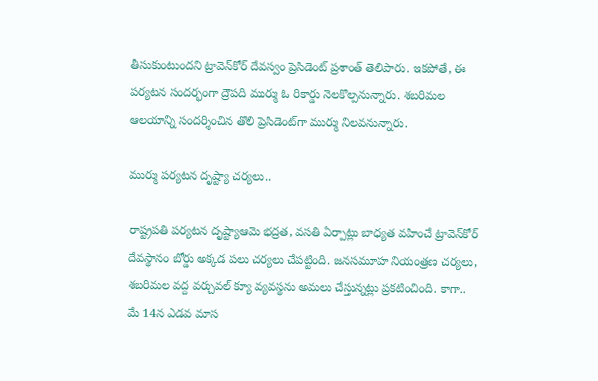తీసుకుంటుందని ట్రావెన్‌కోర్ దేవస్వం ప్రెసిడెంట్ ప్రశాంత్ తెలిపారు. ఇకపోతే, ఈ పర్యటన సందర్భంగా ద్రౌపది ముర్ము ఓ రికార్డు నెలకొల్పనున్నారు. శబరిమల ఆలయాన్ని సందర్శించిన తొలి ప్రెసిడెంట్‌గా ముర్ము నిలవనున్నారు.

ముర్ము పర్యటన దృష్ట్యా చర్యలు..

రాష్ట్రపతి పర్యటన దృష్ట్యాఆమె భద్రత, వసతి ఏర్పాట్లు బాధ్యత వహించే ట్రావెన్‌కోర్ దేవస్థానం బోర్డు అక్కడ పలు చర్యలు చేపట్టింది. జనసమూహ నియంత్రణ చర్యలు, శబరిమల వద్ద వర్చువల్ క్యూ వ్యవస్థను అమలు చేస్తున్నట్లు ప్రకటించింది. కాగా.. మే 14న ఎడవ మాస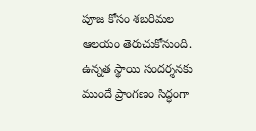పూజ కోసం శబరిమల ఆలయం తెరుచుకోనుంది. ఉన్నత స్థాయి సందర్శనకు ముందే ప్రాంగణం సిద్ధంగా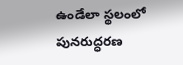ఉండేలా స్థలంలో పునరుద్ధరణ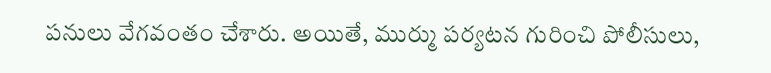పనులు వేగవంతం చేశారు. అయితే, ముర్ము పర్యటన గురించి పోలీసులు,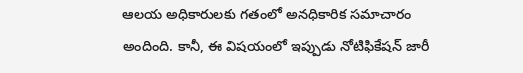ఆలయ అధికారులకు గతంలో అనధికారిక సమాచారం అందింది. కానీ, ఈ విషయంలో ఇప్పుడు నోటిఫికేషన్ జారీ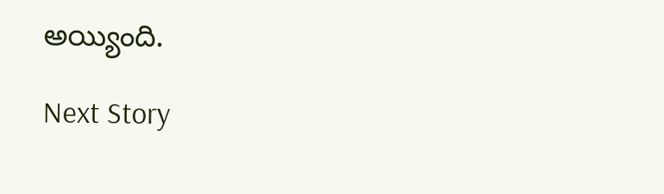అయ్యింది.

Next Story